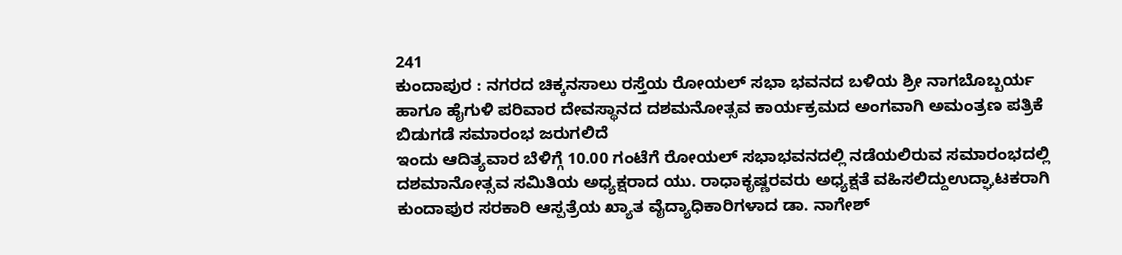241
ಕುಂದಾಪುರ : ನಗರದ ಚಿಕ್ಕನಸಾಲು ರಸ್ತೆಯ ರೋಯಲ್ ಸಭಾ ಭವನದ ಬಳಿಯ ಶ್ರೀ ನಾಗಬೊಬ್ಬರ್ಯ ಹಾಗೂ ಹೈಗುಳಿ ಪರಿವಾರ ದೇವಸ್ಥಾನದ ದಶಮನೋತ್ಸವ ಕಾರ್ಯಕ್ರಮದ ಅಂಗವಾಗಿ ಅಮಂತ್ರಣ ಪತ್ರಿಕೆ ಬಿಡುಗಡೆ ಸಮಾರಂಭ ಜರುಗಲಿದೆ
ಇಂದು ಆದಿತ್ಯವಾರ ಬೆಳಿಗ್ಗೆ 10.00 ಗಂಟೆಗೆ ರೋಯಲ್ ಸಭಾಭವನದಲ್ಲಿ ನಡೆಯಲಿರುವ ಸಮಾರಂಭದಲ್ಲಿ ದಶಮಾನೋತ್ಸವ ಸಮಿತಿಯ ಅಧ್ಯಕ್ಷರಾದ ಯು. ರಾಧಾಕೃಷ್ಣರವರು ಅಧ್ಯಕ್ಷತೆ ವಹಿಸಲಿದ್ದುಉದ್ಘಾಟಕರಾಗಿ ಕುಂದಾಪುರ ಸರಕಾರಿ ಆಸ್ಪತ್ರೆಯ ಖ್ಯಾತ ವೈದ್ಯಾಧಿಕಾರಿಗಳಾದ ಡಾ. ನಾಗೇಶ್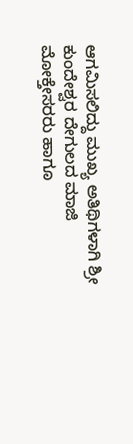ಆಗಮಿಸಲಿದ್ದು ಮುಖ್ಯ ಅತಿಥಿಗಳಾಗಿ ಶ್ರೀ ಕುಂದೇಶ್ವರ ದೇಗುಲದ ಮಾಜಿ ಮೋಕ್ತೇಸರರು ಹಾಗೂ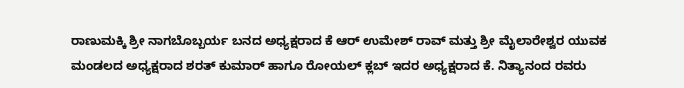ರಾಣುಮಕ್ಕಿ ಶ್ರೀ ನಾಗಬೊಬ್ಬರ್ಯ ಬನದ ಅಧ್ಯಕ್ಷರಾದ ಕೆ ಆರ್ ಉಮೇಶ್ ರಾವ್ ಮತ್ತು ಶ್ರೀ ಮೈಲಾರೇಶ್ವರ ಯುವಕ ಮಂಡಲದ ಅಧ್ಯಕ್ಷರಾದ ಶರತ್ ಕುಮಾರ್ ಹಾಗೂ ರೋಯಲ್ ಕ್ಲಬ್ ಇದರ ಅಧ್ಯಕ್ಷರಾದ ಕೆ. ನಿತ್ಯಾನಂದ ರವರು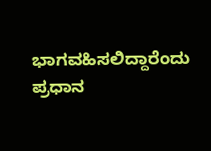ಭಾಗವಹಿಸಲಿದ್ದಾರೆಂದು ಪ್ರಧಾನ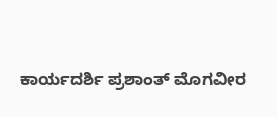ಕಾರ್ಯದರ್ಶಿ ಪ್ರಶಾಂತ್ ಮೊಗವೀರ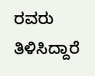ರವರು ತಿಳಿಸಿದ್ದಾರೆ